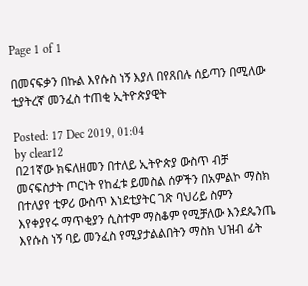Page 1 of 1

በመናፍቃን በኩል እየሱስ ነኝ እያለ በየጸበሉ ሰይጣን በሚለው ቲያትረኛ መንፈስ ተጠቂ ኢትዮጵያዊት

Posted: 17 Dec 2019, 01:04
by clear12
በ21ኛው ክፍለዘመን በተለይ ኢትዮጵያ ውስጥ ብቻ መናፍስታት ጦርነት የከፈቱ ይመስል ሰዎችን በአምልኮ ማስክ በተለያየ ቲዎሪ ውስጥ እነደቲያትር ገጽ ባህሪይ ስምን እየቀያየሩ ማጥቂያን ሲስተም ማስቆም የሚቻለው እንደጴንጤ እየሱስ ነኝ ባይ መንፈስ የሚያታልልበትን ማስክ ህዝብ ፊት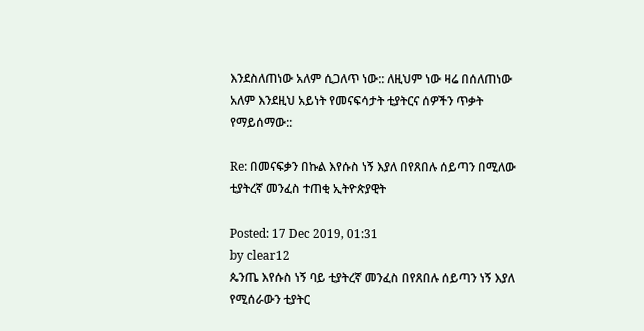እንደስለጠነው አለም ሲጋለጥ ነው:: ለዚህም ነው ዛሬ በሰለጠነው አለም እንደዚህ አይነት የመናፍሳታት ቲያትርና ሰዎችን ጥቃት የማይሰማው::

Re: በመናፍቃን በኩል እየሱስ ነኝ እያለ በየጸበሉ ሰይጣን በሚለው ቲያትረኛ መንፈስ ተጠቂ ኢትዮጵያዊት

Posted: 17 Dec 2019, 01:31
by clear12
ጴንጤ እየሱስ ነኝ ባይ ቲያትረኛ መንፈስ በየጸበሉ ሰይጣን ነኝ እያለ የሚሰራውን ቲያትር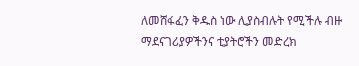ለመሸፋፈን ቅዱስ ነው ሊያስብሉት የሚችሉ ብዙ ማደናገሪያዎችንና ቲያትሮችን መድረክ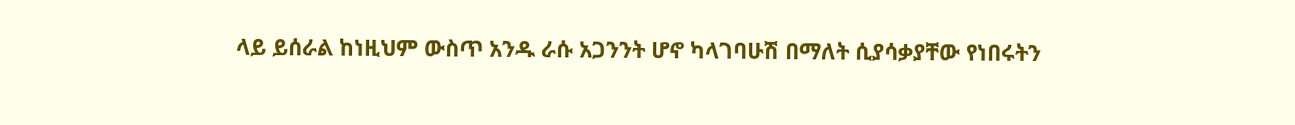ላይ ይሰራል ከነዚህም ውስጥ አንዱ ራሱ አጋንንት ሆኖ ካላገባሁሽ በማለት ሲያሳቃያቸው የነበሩትን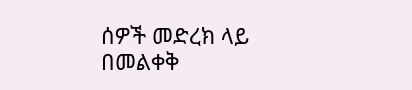ሰዎች መድረክ ላይ በመልቀቅ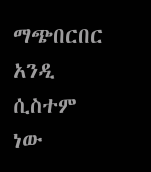ማጭበርበር አንዲ ሲስተም ነው